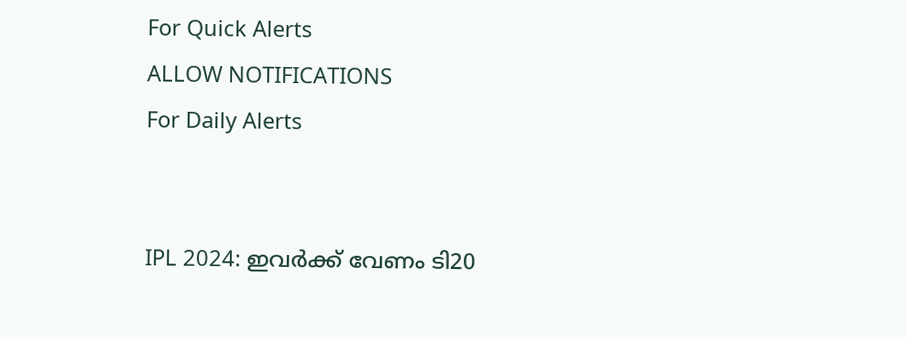For Quick Alerts
ALLOW NOTIFICATIONS
For Daily Alerts


IPL 2024: ഇവര്‍ക്ക് വേണം ടി20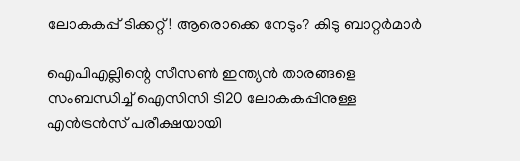ലോകകപ്പ് ടിക്കറ്റ്! ആരൊക്കെ നേടും? കിടു ബാറ്റര്‍മാര്‍

ഐപിഎല്ലിന്റെ സീസണ്‍ ഇന്ത്യന്‍ താരങ്ങളെ സംബന്ധിച്ച് ഐസിസി ടി20 ലോകകപ്പിനുള്ള എന്‍ട്രന്‍സ് പരീക്ഷയായി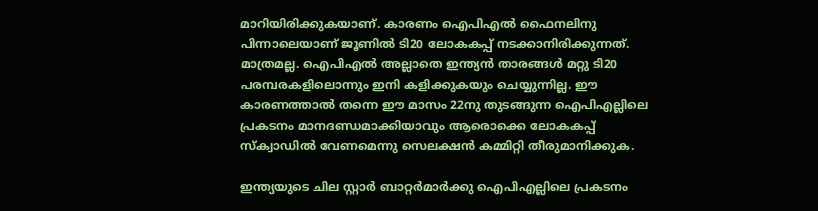മാറിയിരിക്കുകയാണ്. കാരണം ഐപിഎല്‍ ഫൈനലിനു പിന്നാലെയാണ് ജൂണില്‍ ടി20 ലോകകപ്പ് നടക്കാനിരിക്കുന്നത്. മാത്രമല്ല. ഐപിഎല്‍ അല്ലാതെ ഇന്ത്യന്‍ താരങ്ങള്‍ മറ്റു ടി20 പരമ്പരകളിലൊന്നും ഇനി കളിക്കുകയും ചെയ്യുന്നില്ല. ഈ കാരണത്താല്‍ തന്നെ ഈ മാസം 22നു തുടങ്ങുന്ന ഐപിഎല്ലിലെ പ്രകടനം മാനദണ്ഡമാക്കിയാവും ആരൊക്കെ ലോകകപ്പ് സ്‌ക്വാഡില്‍ വേണമെന്നു സെലക്ഷന്‍ കമ്മിറ്റി തീരുമാനിക്കുക.

ഇന്ത്യയുടെ ചില സ്റ്റാര്‍ ബാറ്റര്‍മാര്‍ക്കു ഐപിഎല്ലിലെ പ്രകടനം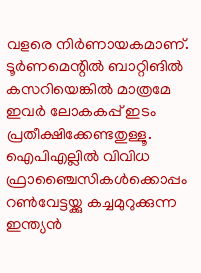വളരെ നിര്‍ണായകമാണ്. ടൂര്‍ണമെന്റില്‍ ബാറ്റിങില്‍ കസറിയെങ്കില്‍ മാത്രമേ ഇവര്‍ ലോകകപ്പ് ഇടം പ്രതീക്ഷിക്കേണ്ടതുള്ളൂ. ഐപിഎല്ലില്‍ വിവിധ ഫ്രാഞ്ചൈസികള്‍ക്കൊപ്പം റണ്‍വേട്ടയ്ക്കു കച്ചമുറുക്കുന്ന ഇന്ത്യന്‍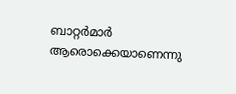ബാറ്റര്‍മാര്‍ ആരൊക്കെയാണെന്നു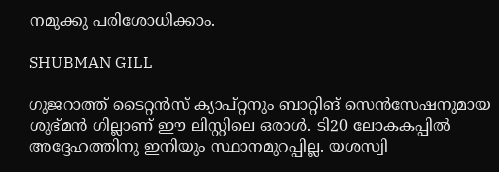നമുക്കു പരിശോധിക്കാം.

SHUBMAN GILL

ഗുജറാത്ത് ടൈറ്റന്‍സ് ക്യാപ്റ്റനും ബാറ്റിങ് സെന്‍സേഷനുമായ ശുഭ്മന്‍ ഗില്ലാണ് ഈ ലിസ്റ്റിലെ ഒരാള്‍. ടി20 ലോകകപ്പില്‍ അദ്ദേഹത്തിനു ഇനിയും സ്ഥാനമുറപ്പില്ല. യശസ്വി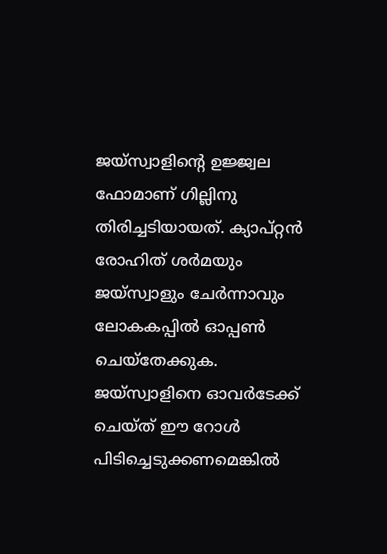ജയ്‌സ്വാളിന്റെ ഉജ്ജ്വല ഫോമാണ് ഗില്ലിനു തിരിച്ചടിയായത്. ക്യാപ്റ്റന്‍ രോഹിത് ശര്‍മയും ജയ്‌സ്വാളും ചേര്‍ന്നാവും ലോകകപ്പില്‍ ഓപ്പണ്‍ ചെയ്‌തേക്കുക. ജയ്‌സ്വാളിനെ ഓവര്‍ടേക്ക് ചെയ്ത് ഈ റോള്‍ പിടിച്ചെടുക്കണമെങ്കില്‍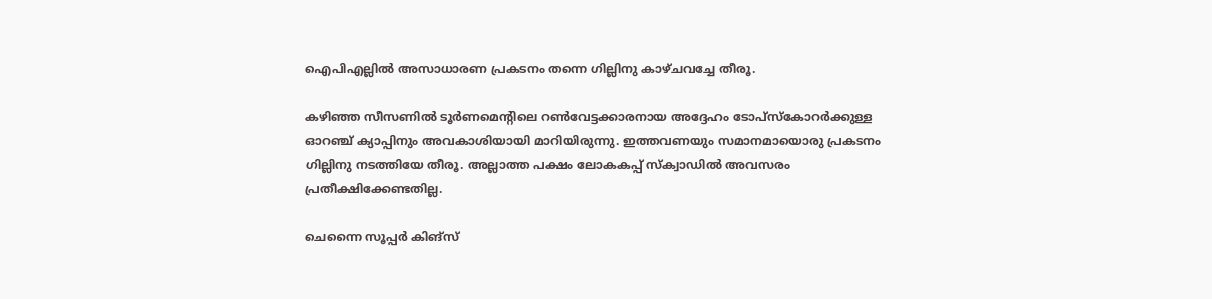ഐപിഎല്ലില്‍ അസാധാരണ പ്രകടനം തന്നെ ഗില്ലിനു കാഴ്ചവച്ചേ തീരൂ.

കഴിഞ്ഞ സീസണില്‍ ടൂര്‍ണമെന്‍റിലെ റണ്‍വേട്ടക്കാരനായ അദ്ദേഹം ടോപ്‌സ്‌കോറര്‍ക്കുള്ള ഓറഞ്ച് ക്യാപ്പിനും അവകാശിയായി മാറിയിരുന്നു. ഇത്തവണയും സമാനമായൊരു പ്രകടനം ഗില്ലിനു നടത്തിയേ തീരൂ. അല്ലാത്ത പക്ഷം ലോകകപ്പ് സ്‌ക്വാഡില്‍ അവസരം പ്രതീക്ഷിക്കേണ്ടതില്ല.

ചെന്നൈ സൂപ്പര്‍ കിങ്‌സ്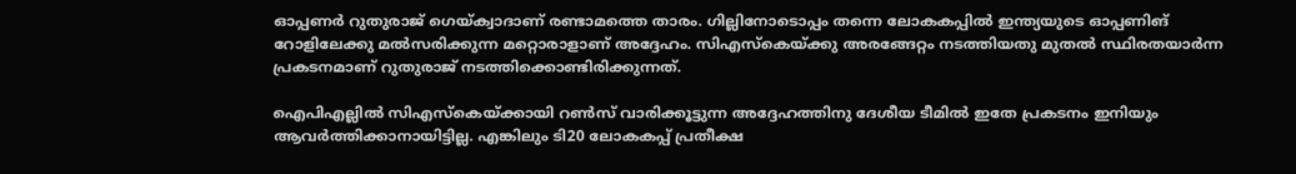ഓപ്പണര്‍ റുതുരാജ് ഗെയ്ക്വാദാണ് രണ്ടാമത്തെ താരം. ഗില്ലിനോടൊപ്പം തന്നെ ലോകകപ്പില്‍ ഇന്ത്യയുടെ ഓപ്പണിങ് റോളിലേക്കു മല്‍സരിക്കുന്ന മറ്റൊരാളാണ് അദ്ദേഹം. സിഎസ്‌കെയ്ക്കു അരങ്ങേറ്റം നടത്തിയതു മുതല്‍ സ്ഥിരതയാര്‍ന്ന പ്രകടനമാണ് റുതുരാജ് നടത്തിക്കൊണ്ടിരിക്കുന്നത്.

ഐപിഎല്ലില്‍ സിഎസ്‌കെയ്ക്കായി റണ്‍സ് വാരിക്കൂട്ടുന്ന അദ്ദേഹത്തിനു ദേശീയ ടീമില്‍ ഇതേ പ്രകടനം ഇനിയും ആവര്‍ത്തിക്കാനായിട്ടില്ല. എങ്കിലും ടി20 ലോകകപ്പ് പ്രതീക്ഷ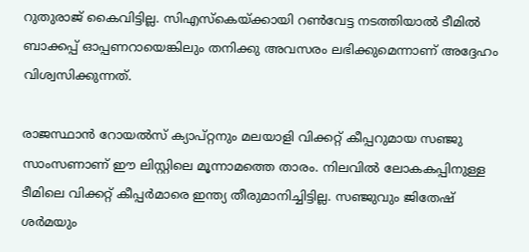റുതുരാജ് കൈവിട്ടില്ല. സിഎസ്‌കെയ്ക്കായി റണ്‍വേട്ട നടത്തിയാല്‍ ടീമില്‍ ബാക്കപ്പ് ഓപ്പണറായെങ്കിലും തനിക്കു അവസരം ലഭിക്കുമെന്നാണ് അദ്ദേഹം വിശ്വസിക്കുന്നത്.

രാജസ്ഥാന്‍ റോയല്‍സ് ക്യാപ്റ്റനും മലയാളി വിക്കറ്റ് കീപ്പറുമായ സഞ്ജു സാംസണാണ് ഈ ലിസ്റ്റിലെ മൂന്നാമത്തെ താരം. നിലവില്‍ ലോകകപ്പിനുള്ള ടീമിലെ വിക്കറ്റ് കീപ്പര്‍മാരെ ഇന്ത്യ തീരുമാനിച്ചിട്ടില്ല. സഞ്ജുവും ജിതേഷ് ശര്‍മയും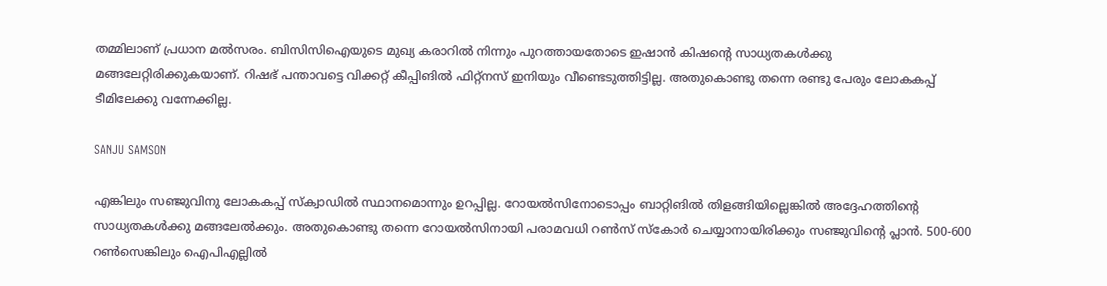തമ്മിലാണ് പ്രധാന മല്‍സരം. ബിസിസിഐയുടെ മുഖ്യ കരാറില്‍ നിന്നും പുറത്തായതോടെ ഇഷാന്‍ കിഷന്റെ സാധ്യതകള്‍ക്കു മങ്ങലേറ്റിരിക്കുകയാണ്. റിഷഭ് പന്താവട്ടെ വിക്കറ്റ് കീപ്പിങില്‍ ഫിറ്റ്‌നസ് ഇനിയും വീണ്ടെടുത്തിട്ടില്ല. അതുകൊണ്ടു തന്നെ രണ്ടു പേരും ലോകകപ്പ് ടീമിലേക്കു വന്നേക്കില്ല.

SANJU SAMSON

എങ്കിലും സഞ്ജുവിനു ലോകകപ്പ് സ്‌ക്വാഡില്‍ സ്ഥാനമൊന്നും ഉറപ്പില്ല. റോയല്‍സിനോടൊപ്പം ബാറ്റിങില്‍ തിളങ്ങിയില്ലെങ്കില്‍ അദ്ദേഹത്തിന്റെ സാധ്യതകള്‍ക്കു മങ്ങലേല്‍ക്കും. അതുകൊണ്ടു തന്നെ റോയല്‍സിനായി പരാമവധി റണ്‍സ് സ്‌കോര്‍ ചെയ്യാനായിരിക്കും സഞ്ജുവിന്റെ പ്ലാന്‍. 500-600 റണ്‍സെങ്കിലും ഐപിഎല്ലില്‍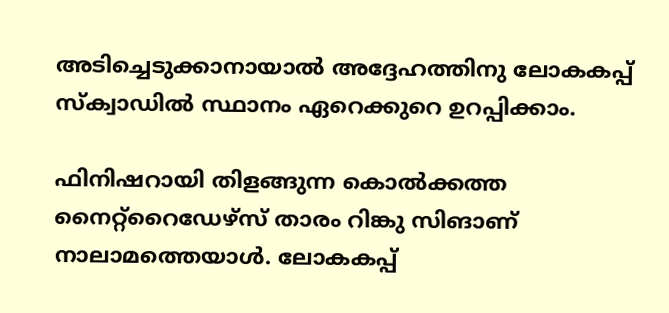അടിച്ചെടുക്കാനായാല്‍ അദ്ദേഹത്തിനു ലോകകപ്പ് സ്‌ക്വാഡില്‍ സ്ഥാനം ഏറെക്കുറെ ഉറപ്പിക്കാം.

ഫിനിഷറായി തിളങ്ങുന്ന കൊല്‍ക്കത്ത നൈറ്റ്‌റൈഡേഴ്‌സ് താരം റിങ്കു സിങാണ് നാലാമത്തെയാള്‍. ലോകകപ്പ്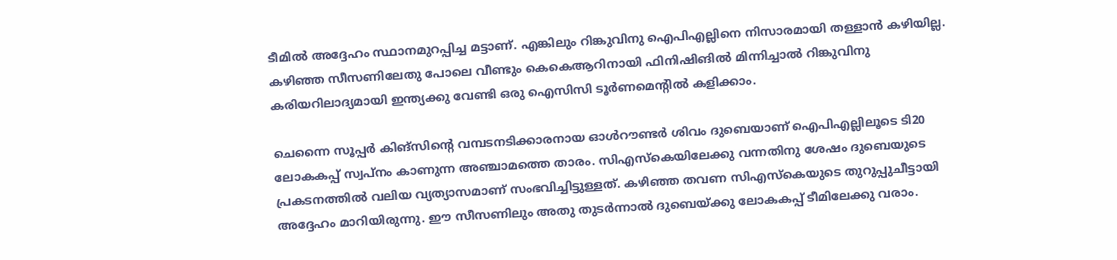ടീമില്‍ അദ്ദേഹം സ്ഥാനമുറപ്പിച്ച മട്ടാണ്. എങ്കിലും റിങ്കുവിനു ഐപിഎല്ലിനെ നിസാരമായി തള്ളാന്‍ കഴിയില്ല. കഴിഞ്ഞ സീസണിലേതു പോലെ വീണ്ടും കെകെആറിനായി ഫിനിഷിങില്‍ മിന്നിച്ചാല്‍ റിങ്കുവിനു കരിയറിലാദ്യമായി ഇന്ത്യക്കു വേണ്ടി ഒരു ഐസിസി ടൂര്‍ണമെന്റില്‍ കളിക്കാം.

ചെന്നൈ സൂപ്പര്‍ കിങ്‌സിന്റെ വമ്പടനടിക്കാരനായ ഓള്‍റൗണ്ടര്‍ ശിവം ദുബെയാണ് ഐപിഎല്ലിലൂടെ ടി20 ലോകകപ്പ് സ്വപ്‌നം കാണുന്ന അഞ്ചാമത്തെ താരം. സിഎസ്‌കെയിലേക്കു വന്നതിനു ശേഷം ദുബെയുടെ പ്രകടനത്തില്‍ വലിയ വ്യത്യാസമാണ് സംഭവിച്ചിട്ടുള്ളത്. കഴിഞ്ഞ തവണ സിഎസ്‌കെയുടെ തുറുപ്പുചീട്ടായി അദ്ദേഹം മാറിയിരുന്നു. ഈ സീസണിലും അതു തുടര്‍ന്നാല്‍ ദുബെയ്ക്കു ലോകകപ്പ് ടീമിലേക്കു വരാം.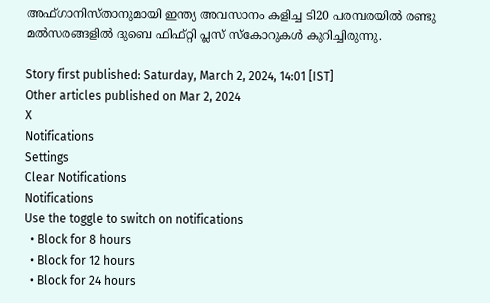അഫ്ഗാനിസ്താനുമായി ഇന്ത്യ അവസാനം കളിച്ച ടി20 പരമ്പരയില്‍ രണ്ടു മല്‍സരങ്ങളില്‍ ദുബെ ഫിഫ്റ്റി പ്ലസ് സ്‌കോറുകള്‍ കുറിച്ചിരുന്നു.

Story first published: Saturday, March 2, 2024, 14:01 [IST]
Other articles published on Mar 2, 2024
X
Notifications
Settings
Clear Notifications
Notifications
Use the toggle to switch on notifications
  • Block for 8 hours
  • Block for 12 hours
  • Block for 24 hours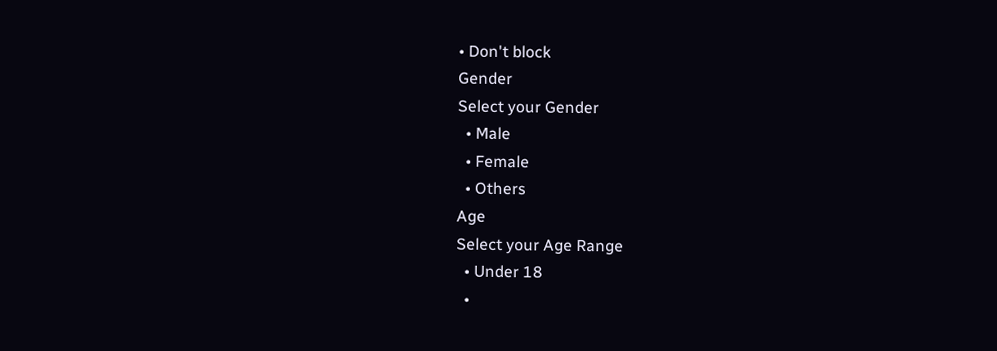• Don't block
Gender
Select your Gender
  • Male
  • Female
  • Others
Age
Select your Age Range
  • Under 18
  •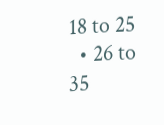18 to 25
  • 26 to 35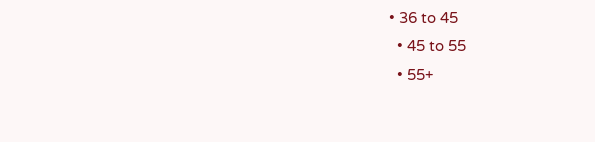• 36 to 45
  • 45 to 55
  • 55+